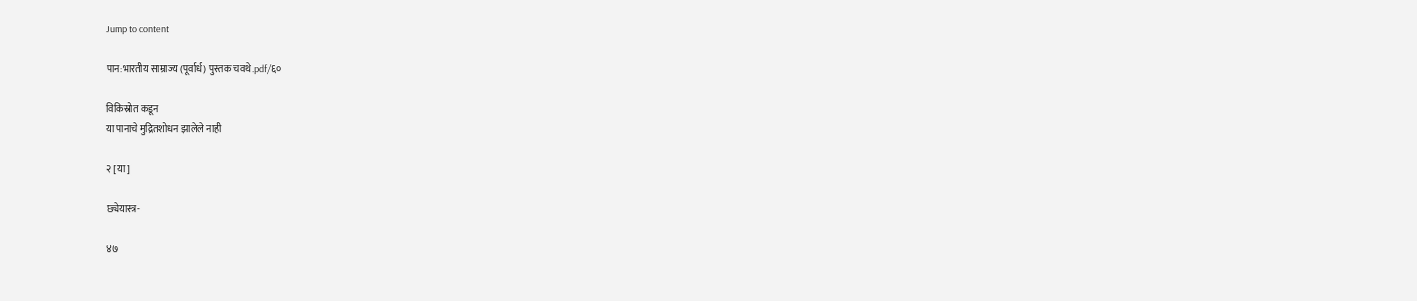Jump to content

पान:भारतीय साम्राज्य (पूर्वार्ध) पुस्तक चवथे.pdf/६०

विकिस्रोत कडून
या पानाचे मुद्रितशोधन झालेले नाही

२ [या]

छ्येयास्त्र-

४७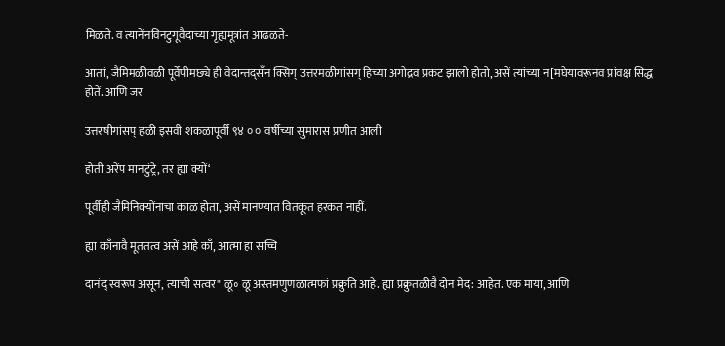मिळते. व त्यानेंनविनटुगूवैदाच्या गृह्यमूत्रांत आढळते-

आतां, जैमिमळीवळी पूर्वेपीमछ्ये ही वेदान्तद्सँन क्सिग् उत्तरमळीगांसग् हिच्या अगोद्रव प्रकट झालो होतो, असें त्यांच्या न[मघेयावरूनव प्रांवक्ष सिद्ध होतें. आणि जर

उत्तरषीगांसप् हळी इसवी शकळापूर्वी ९४ ० ० वर्षीच्या सुमारास प्रणीत आली

होती अरेंप मानटुंट्रे, तर ह्या क्यों‘

पूर्वीही जैमिनिक्योंनाचा काळ होता, असें मानण्यात वितकूत हरकत नाहीं.

ह्या काँनावै मूततत्व असें आहे काँ, आत्मा हा सच्चि

दानंद् स्वरूप असून, त्याची सत्वर" ळू॰ ळू अस्तमणुणळात्मफां प्रक्रुति आहे. ह्या प्रक्रुतळीवै दोन मेद: आहेत. एक माया, आणि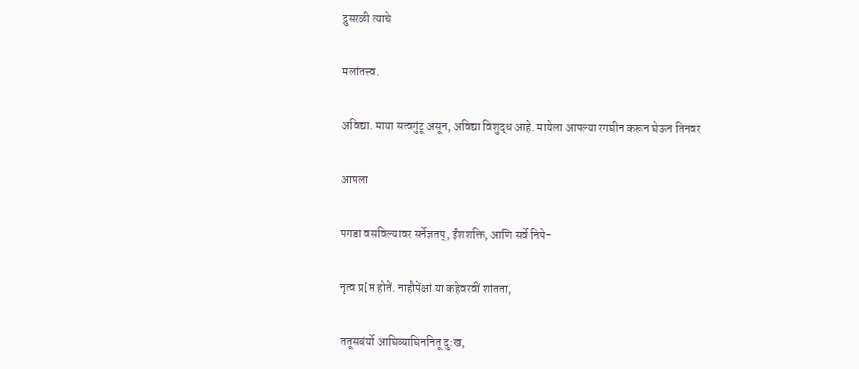द्रुसरळी त्याचे

मलांतत्त्व.

अविद्या. माया सत्वगुंटू असून, अविद्या विशुद्ध आहे. मायेला आपल्या रगघीन करून घेऊन तिनवर

आपला

पगडा वसविल्यावर सर्नेज्ञतप्, ईंशशक्ति, आणि सर्वे निपे-

नृत्व प्र[प्त होतें. नाहौपेंक्षां या कहेवरवीं शांतता,

ततूसबंर्यो आघिव्याघिननितू दु:ख,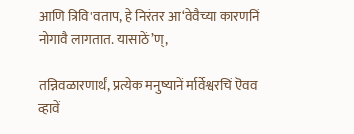आणि त्रिवि'वताप, हे निरंतर आ‘वेवैच्या कारणनिं नोगावै लागतात. यासाठें’ण्,

तन्निवळारणार्थं, प्रत्येक मनुष्यानें र्मार्वेश्वरचिं ऎवव व्हावें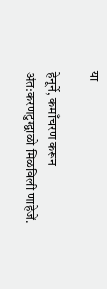या

हेनूर्ने, कमाँचरण करून अंत:करणटुग्द्वाळो मिळविली णाहेजें.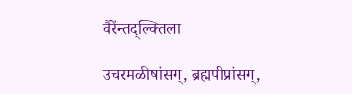वैरेंन्तद्ल्क्तिला

उचरमळीषांसग्, ब्रह्मपीप्रांसग्,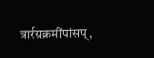त्रार्रग्रक्रमींपांसप्,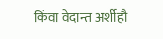किंवा वेदान्त अर्शीहौ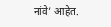नांवे’ आहेत.